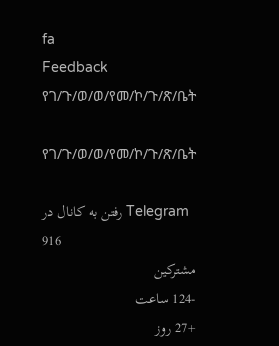fa
Feedback
የገ/ጉ/ወ/ወ/የመ/ኮ/ጉ/ጽ/ቤት

የገ/ጉ/ወ/ወ/የመ/ኮ/ጉ/ጽ/ቤት

رفتن به کانال در Telegram
916
مشترکین
-124 ساعت
+27 روز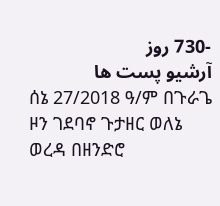-730 روز
آرشیو پست ها
ሰኔ 27/2018 ዓ/ም በጉራጌ ዞን ገደባኖ ጉታዘር ወለኔ ወረዳ በዘንድሮ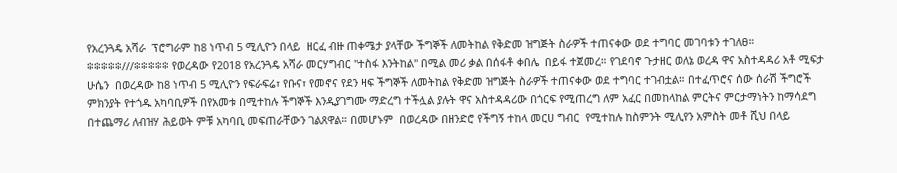የአረንጓዴ አሻራ  ፕሮግራም ከ8 ነጥብ 5 ሚሊዮን በላይ  ዘርፈ ብዙ ጠቀሜታ ያላቸው ችግኞች ለመትከል የቅድመ ዝግጅት ስራዎች ተጠናቀው ወደ ተግባር መገባቱን ተገለፀ። ፨፨፨፨፨///፨፨፨፨፨ የወረዳው የ2018 የአረንጓዴ አሻራ መርሃግብር "ተስፋ እንትከል" በሚል መሪ ቃል በሰፋቶ ቀበሌ  በይፋ ተጀመረ። የገደባኖ ጉታዘር ወለኔ ወረዳ ዋና አስተዳዳሪ አቶ ሚፍታ ሁሴን  በወረዳው ከ8 ነጥብ 5 ሚሊዮን የፍራፍሬ፣ የቡና፣ የመኖና የደን ዛፍ ችግኞች ለመትከል የቅድመ ዝግጅት ስራዎች ተጠናቀው ወደ ተግባር ተገብቷል። በተፈጥሮና ሰው ሰራሽ ችግሮች ምክንያት የተጎዱ አካባቢዎች በየአመቱ በሚተከሉ ችግኞች እንዲያገግሙ ማድረግ ተችሏል ያሉት ዋና አስተዳዳሪው በጎርፍ የሚጠረግ ለም አፈር በመከላከል ምርትና ምርታማነትን ከማሳደግ በተጨማሪ ለብዝሃ ሕይወት ምቹ አካባቢ መፍጠራቸውን ገልጸዋል። በመሆኑም  በወረዳው በዘንድሮ የችግኝ ተከላ መርሀ ግብር  የሚተከሉ ከስምንት ሚሊየን አምስት መቶ ሺህ በላይ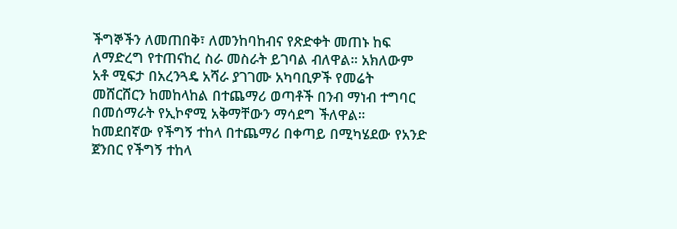ችግኞችን ለመጠበቅ፣ ለመንከባከብና የጽድቀት መጠኑ ከፍ ለማድረግ የተጠናከረ ስራ መስራት ይገባል ብለዋል። አክለውም አቶ ሚፍታ በአረንጓዴ አሻራ ያገገሙ አካባቢዎች የመሬት መሸርሸርን ከመከላከል በተጨማሪ ወጣቶች በንብ ማነብ ተግባር በመሰማራት የኢኮኖሚ አቅማቸውን ማሳደግ ችለዋል። ከመደበኛው የችግኝ ተከላ በተጨማሪ በቀጣይ በሚካሄደው የአንድ ጀንበር የችግኝ ተከላ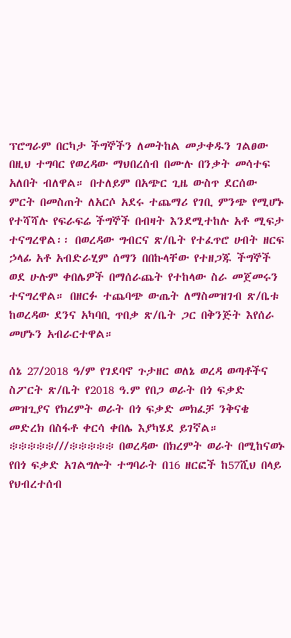ፕሮግራም በርካታ ችግኞችን ለመትከል መታቀዱን ገልፀው በዚህ ተግባር የወረዳው ማህበረሰብ በሙሉ በንቃት መሳተፍ አለበት ብለዋል። በተለይም በአጭር ጊዜ ውስጥ ደርሰው ምርት በመስጠት ለአርሶ አደሩ ተጨማሪ የገቢ ምንጭ የሚሆኑ የተሻሻሉ የፍራፍሬ ችግኞች በብዛት እንደሚተከሉ አቶ ሚፍታ ተናግረዋል፡፡ በወረዳው ግብርና ጽ/ቤት የተፈጥሮ ሀብት ዘርፍ ኃላፊ አቶ አብድራሂም ሰማን በበኩላቸው የተዘጋጁ ችግኞች ወደ ሁሉም ቀበሌዎች በማሰራጨት የተከላው ስራ መጀመሩን ተናግረዋል። በዘርፉ ተጨባጭ ውጤት ለማስመዝገብ ጽ/ቤቱ  ከወረዳው ደንና አካባቢ ጥበቃ ጽ/ቤት ጋር በቅንጅት እየሰራ መሆኑን አብራርተዋል።

ሰኔ 27/2018 ዓ/ም የገደባኖ ጉታዘር ወለኔ ወረዳ ወጣቶችና ስፖርት ጽ/ቤት የ2018 ዓ.ም የበጋ ወራት በጎ ፍቃድ መዝጊያና የክረምት ወራት በጎ ፍቃድ መክፈቻ ንቅናቄ መድረክ በስፋቶ ቀርሳ ቀበሌ እያካሄደ ይገኛል። ፨፨፨፨፨///፨፨፨፨፨ በወረዳው በክረምት ወራት በሚከናወኑ የበጎ ፍቃድ አገልግሎት ተግባራት በ16 ዘርፎች ከ57ሺህ በላይ የህብረተሰብ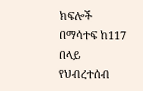ክፍሎች በማሳተፍ ከ117 በላይ የህብረተሰብ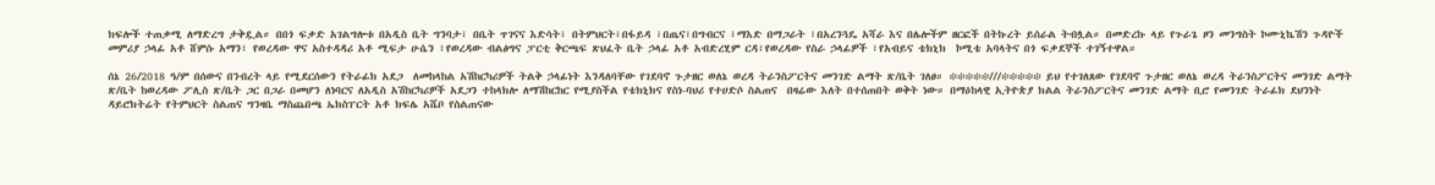ክፍሎች ተጠቃሚ ለማድረግ ታቅዷል። በበጎ ፍቃድ አገልግሎቱ በአዲስ ቤት ግንባታ፣ በቤት ጥገናና እድሳት፣ በትምህርት፣በፋይዳ ፣በጤና፣በግብርና ፣ማእድ በማጋራት ፣በአረንጓዴ አሻራ እና በሌሎችም ዘርፎች በትኩረት ይሰራል ትብሏል። በመድረኩ ላይ የጉራጌ ዞን መንግስት ኮሙኒኬሽን ጉዳዮች መምሪያ ኃላፊ አቶ ሸምሱ አማን፣ የወረዳው ዋና አስተዳዳሪ አቶ ሚፍታ ሁሴን ፣የወረዳው ብልፅግና ፓርቲ ቅርጫፍ ጽህፈት ቤት ኃላፊ አቶ አብድረሂም ርዳ፣የወረዳው የስራ ኃላፊዎች ፣የአብይና ቴክኒክ  ኮሚቴ አባላትና በጎ ፍቃደኞች ተገኝተዋል።

ሰኔ 26/2018 ዓ/ም በሰውና በንብረት ላይ የሚደርሰውን የትራፊክ አደጋ  ለመከላከል አሽከርካሪዎች ትልቅ ኃላፊነት እንዳለባቸው የገደባኖ ጉታዘር ወለኔ ወረዳ ትራንስፖርትና መንገድ ልማት ጽ/ቤት ገለፀ። ፨፨፨፨፨///፨፨፨፨፨ ይህ የተገለጸው የገደባኖ ጉታዘር ወለኔ ወረዳ ትራንስፖርትና መንገድ ልማት ጽ/ቤት ከወረዳው ፖሊስ ጽ/ቤት ጋር በጋራ በመሆን ለነባርና ለአዲስ አሽከርካሪዎች አደጋን ተከላክሎ ለማሽከርከር የሚያስችል የቴክኒክና የስነ-ባህሪ የተሀድሶ ስልጠና  በዛሬው እለት በተሰጠበት ወቅት ነው። በማዕከላዊ ኢትዮጵያ ክልል ትራንስፖርትና መንገድ ልማት ቢሮ የመንገድ ትራፊክ ደህንነት ዳይሮክትሬት የትምህርት ስልጠና ግንዛቤ ማስጨበጫ ኤክስፐርት አቶ ክፍሌ አሼቦ የስልጠናው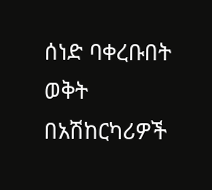ሰነድ ባቀረቡበት ወቅት  በአሽከርካሪዎች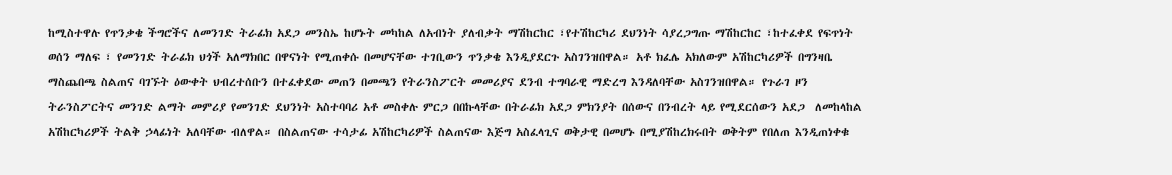ከሚስተዋሉ የጥንቃቄ ችግሮችና ለመንገድ ትራፊክ አደጋ መንስኤ ከሆኑት መካከል ለአብነት ያለብቃት ማሽከርከር ፣የተሽከርካሪ ደህንነት ሳያረጋግጡ ማሽከርከር ፣ከተፈቀደ የፍጥነት ወሰን ማለፍ ፣ የመንገድ ትራፊክ ህጎች አለማክበር በዋናነት የሚጠቀሱ በመሆናቸው ተገቢውን ጥንቃቄ እንዲያደርጉ አስገንዝበዋል። አቶ ክፈሌ አክለውም አሽከርካሪዎች በግንዛቤ ማስጨበጫ ስልጠና ባገኙት ዕውቀት ህብረተሰቡን በተፈቀደው መጠን በመጫን የትራንስፖርት መመሪያና ደንብ ተግባራዊ ማድረግ እንዳለባቸው አስገንዝበዋል። የጉራገ ዞን ትራንስፖርትና መንገድ ልማት መምሪያ የመንገድ ደህንነት አስተባባሪ አቶ መስቀሉ ምርጋ በበኩላቸው በትራፊክ አደጋ ምክንያት በሰውና በንብረት ላይ የሚደርሰውን አደጋ  ለመከላከል አሽከርካሪዎች ትልቅ ኃላፊነት አለባቸው ብለዋል። በስልጠናው ተሳታፊ አሽከርካሪዎች ስልጠናው እጅግ አስፈላጊና ወቅታዊ በመሆኑ በሚያሽከረክሩበት ወቅትም የበለጠ እንዲጠነቀቁ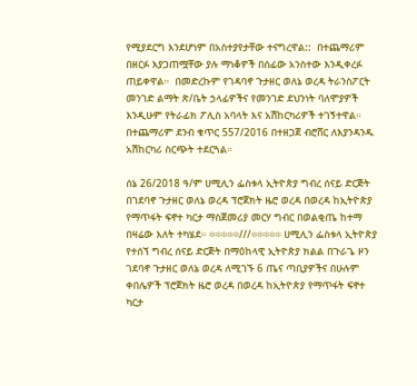የሚያደርግ እንደሆነም በአስተያየታቸው ተናግረዋል::  በተጨማሪም በዘርፉ እያጋጠሟቸው ያሉ ማነቆዎች በሰፊው አንስተው እንዲቀረፉ ጠይቀዋል።  በመድረኩም የገዳባኖ ጉታዘር ወለኔ ወረዳ ትራንስፖርት መንገድ ልማት ጽ/ቤት ኃላፊዎችና የመንገድ ደህንነት ባለሞያዎች እንዲሁም የትራፊክ ፖሊስ አባላት እና አሽከርካሪዎች ተገኝተዋል። በተጨማሪም ደንብ ቁጥር 557/2016 በተዘጋጀ ብሮሸር ለእያንዳንዱ አሽከርካሪ ስርጭት ተደርጓል።

ሰኔ 26/2018 ዓ/ም ሀሚሊን ፌስቱላ ኢትዮጵያ ግብረ ሰናይ ድርጅት በገደባኖ ጉታዘር ወለኔ ወረዳ ፕሮጀክት ዜሮ ወረዳ በወረዳ ከኢትዮጵያ የማጥፋት ፍኖተ ካርታ ማስጀመሪያ መርሃ ግብር በወልቂጤ ከተማ በዛሬው እለት ተካሄደ። ፨፨፨፨፨///፨፨፨፨፨ ሀሚሊን ፌስቱላ ኢትዮጵያ የተሰኘ ግብረ ሰናይ ድርጅት በማዕከላዊ ኢትዮጵያ ክልል በጉራጌ ዞን ገደባኖ ጉታዘር ወለኔ ወረዳ ለሚገኙ 6 ጤና ጣቢያዎችና በሁሉም ቀበሌዎች ፕሮጀክት ዜሮ ወረዳ በወረዳ ከኢትዮጵያ የማጥፋት ፍኖተ ካርታ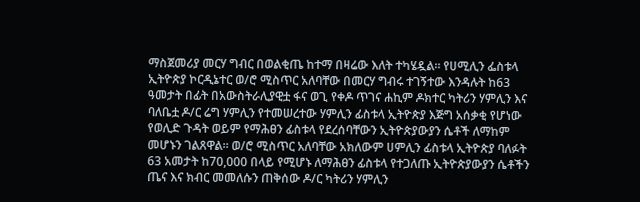ማስጀመሪያ መርሃ ግብር በወልቂጤ ከተማ በዛሬው እለት ተካሄዷል። የሀሚሊን ፌስቱላ ኢትዮጵያ ኮርዲኔተር ወ/ሮ ሚስጥር አለባቸው በመርሃ ግብሩ ተገኝተው እንዳሉት ከ63 ዓመታት በፊት በአውስትራሊያዊቷ ፋና ወጊ የቀዶ ጥገና ሐኪም ዶክተር ካትሪን ሃምሊን እና ባለቤቷ ዶ/ር ሬግ ሃምሊን የተመሠረተው ሃምሊን ፊስቱላ ኢትዮጵያ እጅግ አሰቃቂ የሆነው የወሊድ ጉዳት ወይም የማሕፀን ፊስቱላ የደረሰባቸውን ኢትዮጵያውያን ሴቶች ለማከም መሆኑን ገልጸዋል። ወ/ሮ ሚስጥር አለባቸው አክለውም ሀምሊን ፊስቱላ ኢትዮጵያ ባለፉት 63 አመታት ከ70,000 በላይ የሚሆኑ ለማሕፀን ፊስቱላ የተጋለጡ ኢትዮጵያውያን ሴቶችን ጤና እና ክብር መመለሱን ጠቅሰው ዶ/ር ካትሪን ሃምሊን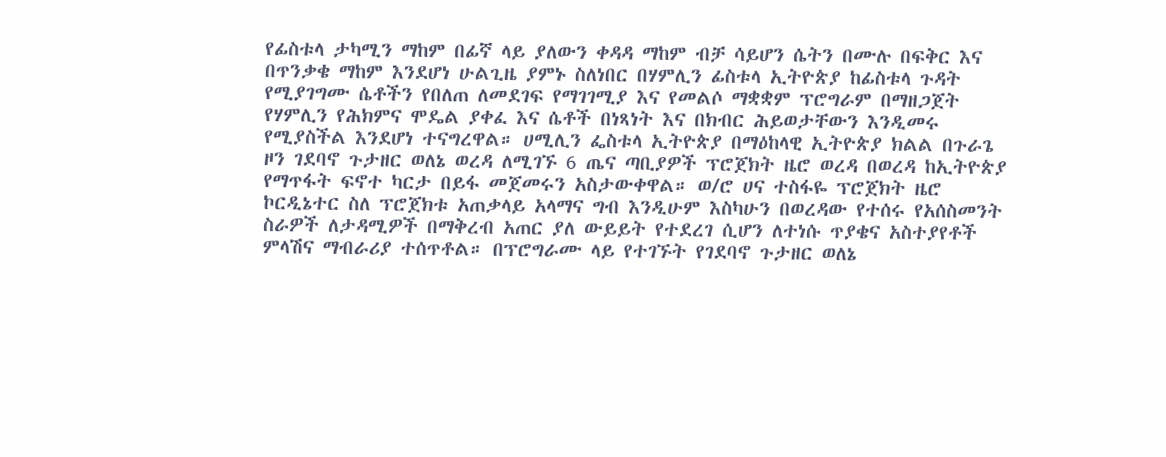የፊስቱላ ታካሚን ማከም በፊኛ ላይ ያለውን ቀዳዳ ማከም ብቻ ሳይሆን ሴትን በሙሉ በፍቅር እና በጥንቃቄ ማከም እንደሆነ ሁልጊዜ ያምኑ ስለነበር በሃምሊን ፊስቱላ ኢትዮጵያ ከፊስቱላ ጉዳት የሚያገግሙ ሴቶችን የበለጠ ለመደገፍ የማገገሚያ እና የመልሶ ማቋቋም ፕሮግራም በማዘጋጀት የሃምሊን የሕክምና ሞዴል ያቀፈ እና ሴቶች በነጻነት እና በክብር ሕይወታቸውን እንዲመሩ የሚያስችል እንደሆነ ተናግረዋል። ሀሚሊን ፌስቱላ ኢትዮጵያ በማዕከላዊ ኢትዮጵያ ክልል በጉራጌ ዞን ገደባኖ ጉታዘር ወለኔ ወረዳ ለሚገኙ 6 ጤና ጣቢያዎች ፕሮጀክት ዜሮ ወረዳ በወረዳ ከኢትዮጵያ የማጥፋት ፍኖተ ካርታ በይፋ መጀመሩን አስታውቀዋል። ወ/ሮ ሀና ተስፋዬ ፕሮጀክት ዜሮ ኮርዲኔተር ስለ ፕሮጀክቱ አጠቃላይ አላማና ግብ እንዲሁም እስካሁን በወረዳው የተሰሩ የአሰስመንት ስራዎች ለታዳሚዎች በማቅረብ አጠር ያለ ውይይት የተደረገ ሲሆን ለተነሱ ጥያቄና አስተያየቶች ምላሽና ማብራሪያ ተሰጥቶል። በፕሮግራሙ ላይ የተገኙት የገደባኖ ጉታዘር ወለኔ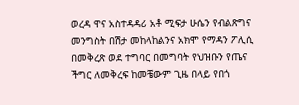ወረዳ ዋና አስተዳዳሪ አቶ ሚፍታ ሁሴን የብልጽግና መንግስት በሽታ መከላከልንና አክሞ የማዳን ፖሊሲ በመቅረጽ ወደ ተግባር በመግባት የህዝቡን የጤና ችግር ለመቅረፍ ከመቼውም ጊዜ በላይ የበጎ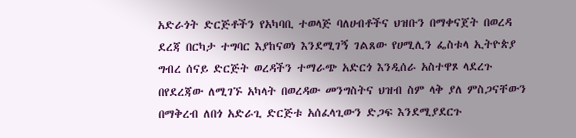አድራጎት ድርጅቶችን የአካባቢ ተወላጅ ባለሀብቶችና ህዝቡን በማቀናጀት በወረዳ ደረጃ በርካታ ተግባር እያከናወነ እንደሚገኝ ገልጸው የሀሚሊን ፌስቱላ ኢትዮጵያ ግብረ ሰናይ ድርጅት ወረዳችን ተማራጭ አድርጎ እንዲሰራ አስተዋጾ ላደረጉ በየደረጃው ለሚገኙ አካላት በወረዳው መንግስትና ህዝብ ስም ላቅ ያለ ምስጋናቸውን በማቅረብ ለበጎ አድራጊ ድርጅቱ አሰፈላጊውን ድጋፍ እንደሚያደርጉ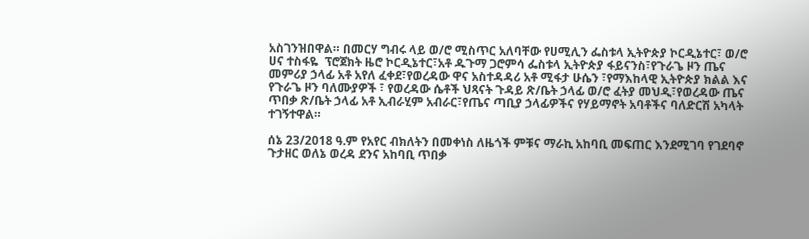አስገንዝበዋል። በመርሃ ግብሩ ላይ ወ/ሮ ሚስጥር አለባቸው የሀሚሊን ፌስቱላ ኢትዮጵያ ኮርዲኔተር፣ ወ/ሮ ሀና ተስፋዬ  ፕሮጀክት ዜሮ ኮርዲኔተር፣አቶ ዱጉማ ጋሮምሳ ፌስቱላ ኢትዮጵያ ፋይናንስ፣የጉራጌ ዞን ጤና መምሪያ ኃላፊ አቶ አየለ ፈቀደ፣የወረዳው ዋና አስተዳዳሪ አቶ ሚፋታ ሁሴን ፣የማእከላዊ ኢትዮጵያ ክልል እና የጉራጌ ዞን ባለሙያዎች ፣ የወረዳው ሴቶች ህጻናት ጉዳይ ጽ/ቤት ኃላፊ ወ/ሮ ፈትያ መህዲ፣የወረዳው ጤና ጥበቃ ጽ/ቤት ኃላፊ አቶ ኢብራሂም አብራር፣የጤና ጣቢያ ኃላፊዎችና የሃይማኖት አባቶችና ባለድርሽ አካላት ተገኝተዋል።

ሰኔ 23/2018 ዓ.ም የአየር ብክለትን በመቀነስ ለዜጎች ምቹና ማራኪ አከባቢ መፍጠር እንደሚገባ የገደባኖ ጉታዘር ወለኔ ወረዳ ደንና አከባቢ ጥበቃ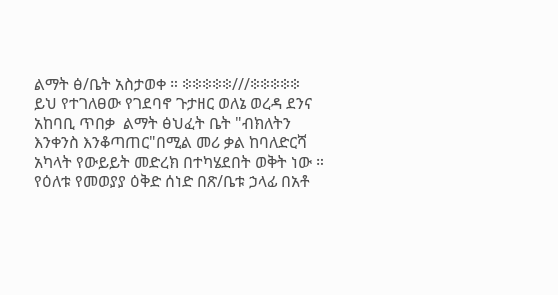ልማት ፅ/ቤት አስታወቀ ። ፨፨፨፨፨///፨፨፨፨፨ ይህ የተገለፀው የገደባኖ ጉታዘር ወለኔ ወረዳ ደንና አከባቢ ጥበቃ  ልማት ፅህፈት ቤት "ብክለትን እንቀንስ እንቆጣጠር"በሚል መሪ ቃል ከባለድርሻ አካላት የውይይት መድረክ በተካሄደበት ወቅት ነው ። የዕለቱ የመወያያ ዕቅድ ሰነድ በጽ/ቤቱ ኃላፊ በአቶ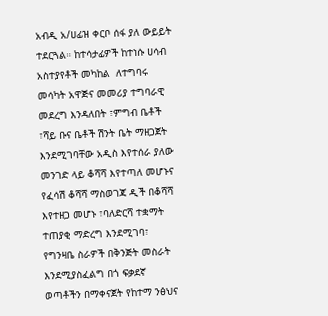አብዲ አ/ሀፊዝ ቀርቦ ሰፋ ያለ ውይይት ተደርጓል። ከተሳታፊዎች ከተነሱ ሀሳብ አስተያየቶች መካከል  ለተግባሩ መሳካት አዋጅና መመሪያ ተግባራዊ መደረግ እንዳለበት ፣ምግብ ቤቶች ፣ሻይ ቡና ቤቶች ሽንት ቤት ማዘጋጀት እንደሚገባቸው አዲስ እየተሰራ ያለው መንገድ ላይ ቆሻሻ እየተጣለ መሆኑና የፈሳሽ ቆሻሻ ማስወገጃ ዲች በቆሻሻ እየተዘጋ መሆኑ ፣ባለድርሻ ተቋማት ተጠያቂ ማድረግ እንደሚገባ፣ የግንዛቤ ስራዎች በቅንጅት መስራት እንደሚያስፈልግ በጎ ፍቃደኛ ወጣቶችን በማቀናጀት የከተማ ንፅህና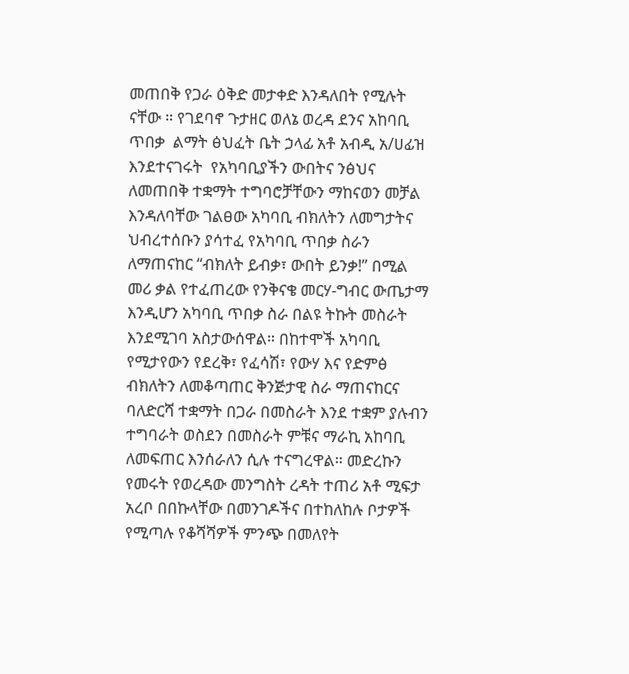መጠበቅ የጋራ ዕቅድ መታቀድ እንዳለበት የሚሉት ናቸው ። የገደባኖ ጉታዘር ወለኔ ወረዳ ደንና አከባቢ ጥበቃ  ልማት ፅህፈት ቤት ኃላፊ አቶ አብዲ አ/ሀፊዝ እንደተናገሩት  የአካባቢያችን ውበትና ንፅህና ለመጠበቅ ተቋማት ተግባሮቻቸውን ማከናወን መቻል እንዳለባቸው ገልፀው አካባቢ ብክለትን ለመግታትና ህብረተሰቡን ያሳተፈ የአካባቢ ጥበቃ ስራን ለማጠናከር “ብክለት ይብቃ፣ ውበት ይንቃ!” በሚል መሪ ቃል የተፈጠረው የንቅናቄ መርሃ-ግብር ውጤታማ እንዲሆን አካባቢ ጥበቃ ስራ በልዩ ትኩት መስራት እንደሚገባ አስታውሰዋል። በከተሞች አካባቢ የሚታየውን የደረቅ፣ የፈሳሽ፣ የውሃ እና የድምፅ ብክለትን ለመቆጣጠር ቅንጅታዊ ስራ ማጠናከርና ባለድርሻ ተቋማት በጋራ በመስራት እንደ ተቋም ያሉብን ተግባራት ወስደን በመስራት ምቹና ማራኪ አከባቢ ለመፍጠር እንሰራለን ሲሉ ተናግረዋል። መድረኩን የመሩት የወረዳው መንግስት ረዳት ተጠሪ አቶ ሚፍታ አረቦ በበኩላቸው በመንገዶችና በተከለከሉ ቦታዎች የሚጣሉ የቆሻሻዎች ምንጭ በመለየት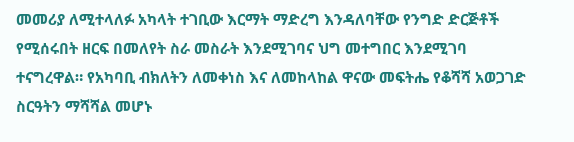መመሪያ ለሚተላለፉ አካላት ተገቢው እርማት ማድረግ እንዳለባቸው የንግድ ድርጅቶች የሚሰሩበት ዘርፍ በመለየት ስራ መስራት እንደሚገባና ህግ መተግበር እንደሚገባ ተናግረዋል። የአካባቢ ብክለትን ለመቀነስ እና ለመከላከል ዋናው መፍትሔ የቆሻሻ አወጋገድ ስርዓትን ማሻሻል መሆኑ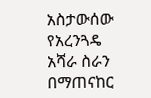አስታውሰው የአረንጓዴ አሻራ ስራን በማጠናከር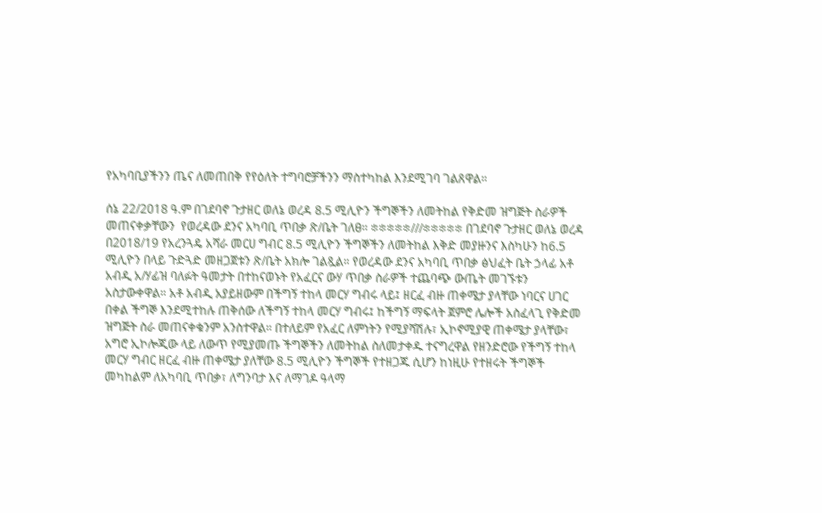የአካባቢያችንን ጤና ለመጠበቅ የየዕለት ተግባሮቻችንን ማስተካከል እንደሚገባ ገልጸዋል።

ሰኔ 22/2018 ዓ.ም በገደባኖ ጉታዘር ወለኔ ወረዳ 8.5 ሚሊዮን ችግኞችን ለመትከል የቅድመ ዝግጅት ስራዎች መጠናቀቃቸውን  የወረዳው ደንና አካባቢ ጥበቃ ጽ/ቤት ገለፀ። ፨፨፨፨፨///፨፨፨፨፨ በገደባኖ ጉታዘር ወለኔ ወረዳ በ2018/19 የአረንጓዴ አሻራ መርሀ ግብር 8.5 ሚሊዮን ችግኞችን ለመትከል እቅድ መያዙንና እስካሁን ከ6.5 ሚሊዮን በላይ ጉድጓድ መዘጋጀቱን ጽ/ቤት አክሎ ገልጿል። የወረዳው ደንና አካባቢ ጥበቃ ፅህፈት ቤት ኃላፊ አቶ አብዲ አ/ሃፊዝ ባለፉት ዓመታት በተከናወኑት የአፈርና ውሃ ጥበቃ ስራዎች ተጨባጭ ውጤት መገኙቱን አስታውቀዋል። አቶ አብዲ አያይዘውም በችግኝ ተከላ መርሃ ግብሩ ላይ፤ ዘርፈ ብዙ ጠቀሜታ ያላቸው ነባርና ሀገር በቀል ችግኞ እንደሚተከሉ ጠቅሰው ለችግኝ ተከላ መርሃ ግብሩ፤ ከችግኝ ማፍላት ጀምሮ ሌሎች አስፈላጊ የቅድመ ዝግጅት ስራ መጠናቀቁንም አንስተዋል። በተለይም የአፈር ለምነትን የሚያሻሽሉ፣ ኢኮኖሚያዊ ጠቀሜታ ያላቸው፣ አግሮ ኢኮሎጂው ላይ ለውጥ የሚያመጡ ችግኞችን ለመትከል ስለመታቀዱ ተናግረዋል የዘንድሮው የችግኝ ተከላ መርሃ ግብር ዘርፈ ብዙ ጠቀሜታ ያለቸው 8.5 ሚሊዮን ችግኞች የተዘጋጁ ሲሆን ከነዚሁ የተዘሩት ችግኞች መካከልም ለአካባቢ ጥበቃ፣ ለግንባታ እና ለማገዶ ዓላማ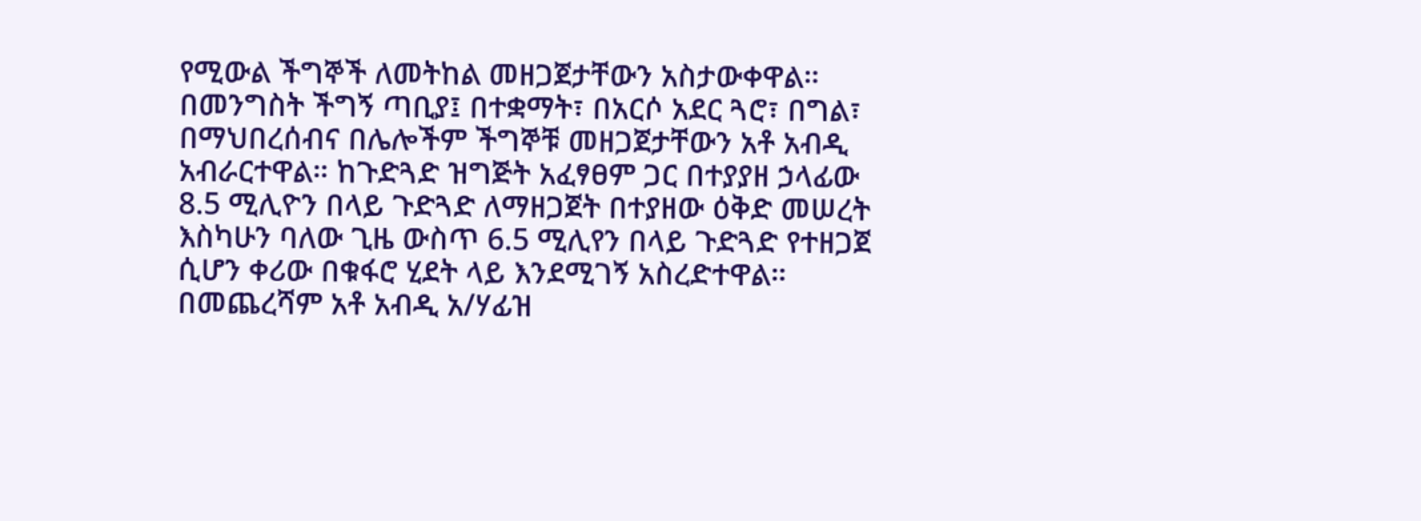የሚውል ችግኞች ለመትከል መዘጋጀታቸውን አስታውቀዋል። በመንግስት ችግኝ ጣቢያ፤ በተቋማት፣ በአርሶ አደር ጓሮ፣ በግል፣ በማህበረሰብና በሌሎችም ችግኞቹ መዘጋጀታቸውን አቶ አብዲ አብራርተዋል። ከጉድጓድ ዝግጅት አፈፃፀም ጋር በተያያዘ ኃላፊው 8.5 ሚሊዮን በላይ ጉድጓድ ለማዘጋጀት በተያዘው ዕቅድ መሠረት እስካሁን ባለው ጊዜ ውስጥ 6.5 ሚሊየን በላይ ጉድጓድ የተዘጋጀ ሲሆን ቀሪው በቁፋሮ ሂደት ላይ እንደሚገኝ አስረድተዋል። በመጨረሻም አቶ አብዲ አ/ሃፊዝ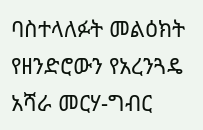ባስተላለፉት መልዕክት የዘንድሮውን የአረንጓዴ አሻራ መርሃ-ግብር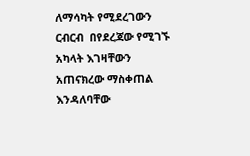ለማሳካት የሚደረገውን ርብርብ  በየደረጃው የሚገኙ አካላት እገዛቸውን አጠናክረው ማስቀጠል እንዳለባቸው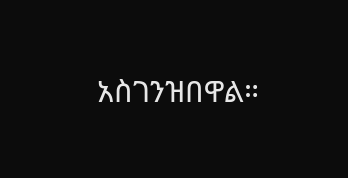አስገንዝበዋል።